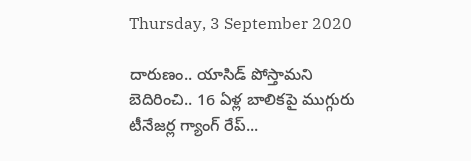Thursday, 3 September 2020

దారుణం.. యాసిడ్ పోస్తామని బెదిరించి.. 16 ఏళ్ల బాలికపై ముగ్గురు టీనేజర్ల గ్యాంగ్ రేప్...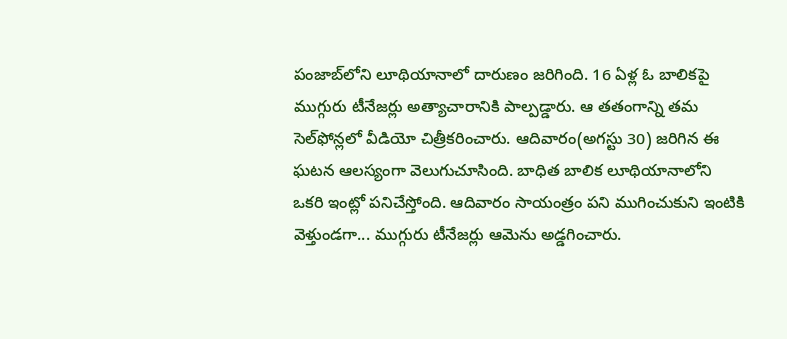పంజాబ్‌లోని లూథియానాలో దారుణం జరిగింది. 16 ఏళ్ల ఓ బాలికపై ముగ్గురు టీనేజర్లు అత్యాచారానికి పాల్పడ్డారు. ఆ తతంగాన్ని తమ సెల్‌‌ఫోన్లలో వీడియో చిత్రీకరించారు. ఆదివారం(అగస్టు 30) జరిగిన ఈ ఘటన ఆలస్యంగా వెలుగుచూసింది. బాధిత బాలిక లూథియానాలోని ఒకరి ఇంట్లో పనిచేస్తోంది. ఆదివారం సాయంత్రం పని ముగించుకుని ఇంటికి వెళ్తుండగా... ముగ్గురు టీనేజర్లు ఆమెను అడ్డగించారు.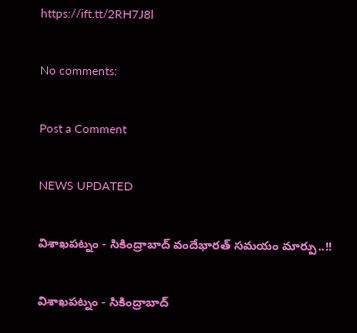https://ift.tt/2RH7J8l

No comments:

Post a Comment

NEWS UPDATED

విశాఖపట్నం - సికింద్రాబాద్ వందేభారత్ సమయం మార్పు..!!

విశాఖపట్నం - సికింద్రాబాద్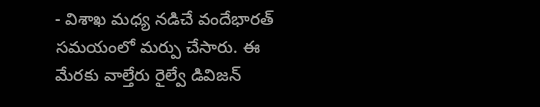- విశాఖ మధ్య నడిచే వందేభారత్ సమయంలో మర్పు చేసారు. ఈ మేరకు వాల్తేరు రైల్వే డివిజన్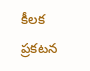కీలక ప్రకటన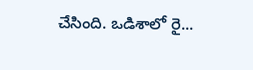చేసింది. ఒడిశాలో రై...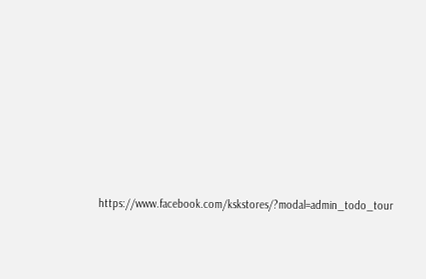https://www.facebook.com/kskstores/?modal=admin_todo_tour